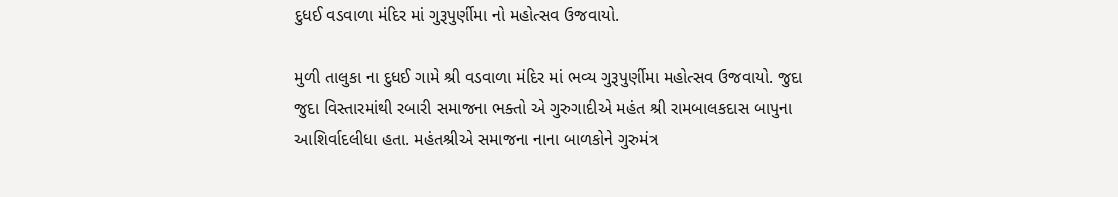દુધઈ વડવાળા મંદિર માં ગુરૂપુર્ણીમા નો મહોત્સવ ઉજવાયો.

મુળી તાલુકા ના દુધઈ ગામે શ્રી વડવાળા મંદિર માં ભવ્ય ગુરૂપુર્ણીમા મહોત્સવ ઉજવાયો. જુદા જુદા વિસ્તારમાંથી રબારી સમાજના ભક્તો એ ગુરુગાદીએ મહંત શ્રી રામબાલકદાસ બાપુના આશિર્વાદલીધા હતા. મહંતશ્રીએ સમાજના નાના બાળકોને ગુરુમંત્ર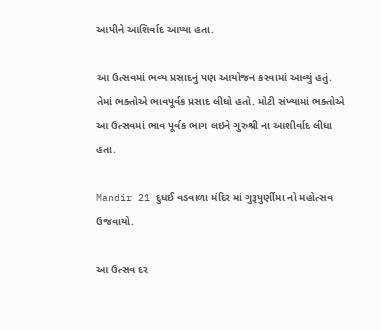આપીને આશિર્વાદ આપ્યા હતા.

આ ઉત્સવમાં ભવ્ય પ્રસાદનું પણ આયોજન કરવામાં આવ્યું હતું. તેમાં ભક્તોએ ભાવપૂર્વક પ્રસાદ લીધો હતો. મોટી સંખ્યામાં ભક્તોએ આ ઉત્સવમાં ભાવ પૂર્વક ભાગ લઇને ગુરુશ્રી ના આશીર્વાદ લીધા હતા.

Mandir 21 દુધઈ વડવાળા મંદિર માં ગુરૂપુર્ણીમા નો મહોત્સવ ઉજવાયો.

આ ઉત્સવ દર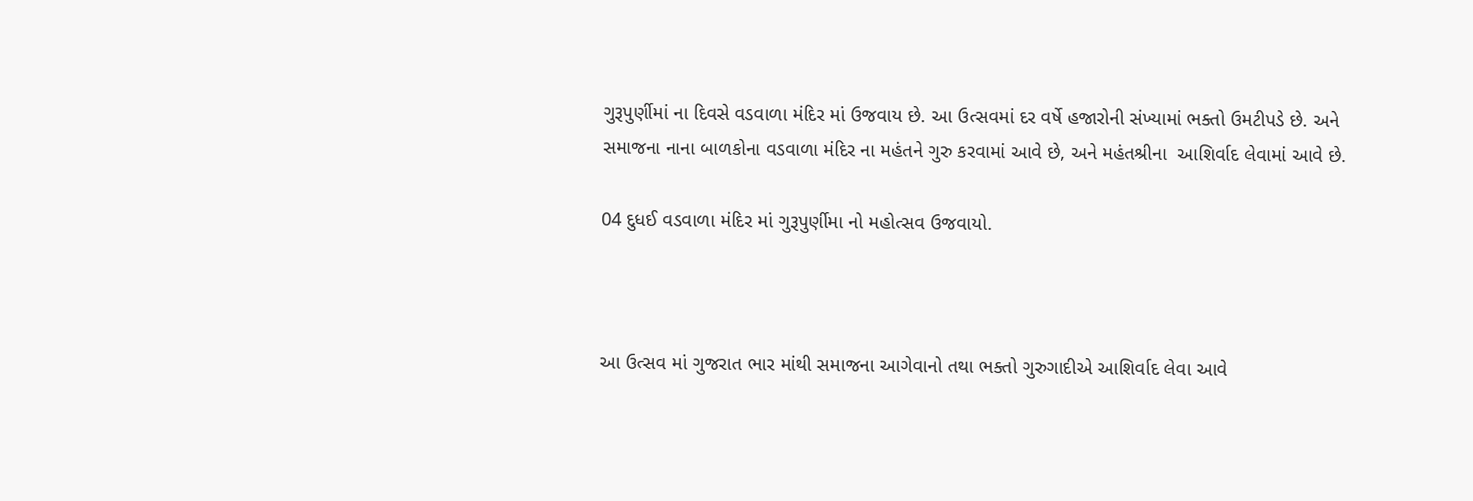ગુરૂપુર્ણીમાં ના દિવસે વડવાળા મંદિર માં ઉજવાય છે. આ ઉત્સવમાં દર વર્ષે હજારોની સંખ્યામાં ભક્તો ઉમટીપડે છે. અને સમાજના નાના બાળકોના વડવાળા મંદિર ના મહંતને ગુરુ કરવામાં આવે છે, અને મહંતશ્રીના  આશિર્વાદ લેવામાં આવે છે.

04 દુધઈ વડવાળા મંદિર માં ગુરૂપુર્ણીમા નો મહોત્સવ ઉજવાયો.



આ ઉત્સવ માં ગુજરાત ભાર માંથી સમાજના આગેવાનો તથા ભક્તો ગુરુગાદીએ આશિર્વાદ લેવા આવે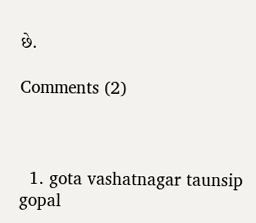છે.

Comments (2)



  1. gota vashatnagar taunsip gopal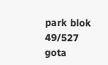park blok 49/527 gota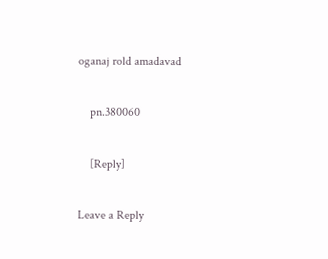oganaj rold amadavad

    pn.380060

    [Reply]

Leave a Reply